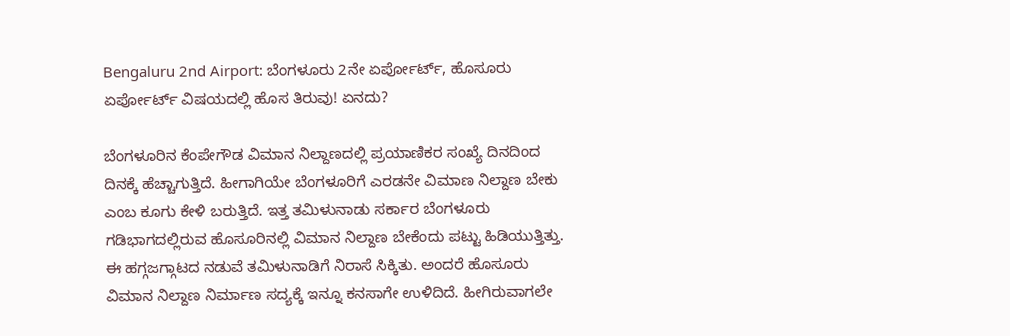Bengaluru 2nd Airport: ಬೆಂಗಳೂರು 2ನೇ ಏರ್ಪೋರ್ಟ್, ಹೊಸೂರು ಏರ್ಪೋರ್ಟ್ ವಿಷಯದಲ್ಲಿ ಹೊಸ ತಿರುವು! ಏನದು?

ಬೆಂಗಳೂರಿನ ಕೆಂಪೇಗೌಡ ವಿಮಾನ ನಿಲ್ದಾಣದಲ್ಲಿ ಪ್ರಯಾಣಿಕರ ಸಂಖ್ಯೆ ದಿನದಿಂದ ದಿನಕ್ಕೆ ಹೆಚ್ಚಾಗುತ್ತಿದೆ. ಹೀಗಾಗಿಯೇ ಬೆಂಗಳೂರಿಗೆ ಎರಡನೇ ವಿಮಾಣ ನಿಲ್ದಾಣ ಬೇಕು ಎಂಬ ಕೂಗು ಕೇಳಿ ಬರುತ್ತಿದೆ. ಇತ್ತ ತಮಿಳುನಾಡು ಸರ್ಕಾರ ಬೆಂಗಳೂರು ಗಡಿಭಾಗದಲ್ಲಿರುವ ಹೊಸೂರಿನಲ್ಲಿ ವಿಮಾನ ನಿಲ್ದಾಣ ಬೇಕೆಂದು ಪಟ್ಟು ಹಿಡಿಯುತ್ತಿತ್ತು. ಈ ಹಗ್ಗಜಗ್ಗಾಟದ ನಡುವೆ ತಮಿಳುನಾಡಿಗೆ ನಿರಾಸೆ ಸಿಕ್ಕಿತು. ಅಂದರೆ ಹೊಸೂರು ವಿಮಾನ ನಿಲ್ದಾಣ ನಿರ್ಮಾಣ ಸದ್ಯಕ್ಕೆ ಇನ್ನೂ ಕನಸಾಗೇ ಉಳಿದಿದೆ. ಹೀಗಿರುವಾಗಲೇ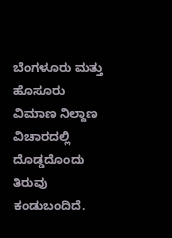ಬೆಂಗಳೂರು ಮತ್ತು ಹೊಸೂರು ವಿಮಾಣ ನಿಲ್ದಾಣ ವಿಚಾರದಲ್ಲಿ ದೊಡ್ಡದೊಂದು ತಿರುವು ಕಂಡುಬಂದಿದೆ.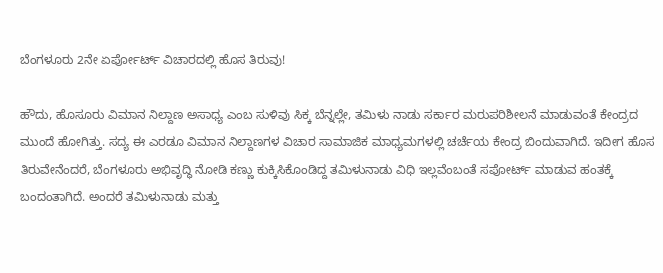ಬೆಂಗಳೂರು 2ನೇ ಏರ್ಪೋರ್ಟ್ ವಿಚಾರದಲ್ಲಿ ಹೊಸ ತಿರುವು!

ಹೌದು, ಹೊಸೂರು ವಿಮಾನ ನಿಲ್ದಾಣ ಅಸಾಧ್ಯ ಎಂಬ ಸುಳಿವು ಸಿಕ್ಕ ಬೆನ್ನಲ್ಲೇ, ತಮಿಳು ನಾಡು ಸರ್ಕಾರ ಮರುಪರಿಶೀಲನೆ ಮಾಡುವಂತೆ ಕೇಂದ್ರದ ಮುಂದೆ ಹೋಗಿತ್ತು. ಸದ್ಯ ಈ ಎರಡೂ ವಿಮಾನ ನಿಲ್ದಾಣಗಳ ವಿಚಾರ ಸಾಮಾಜಿಕ ಮಾಧ್ಯಮಗಳಲ್ಲಿ ಚರ್ಚೆಯ ಕೇಂದ್ರ ಬಿಂದುವಾಗಿದೆ. ಇದೀಗ ಹೊಸ ತಿರುವೇನೆಂದರೆ, ಬೆಂಗಳೂರು ಅಭಿವೃದ್ಧಿ ನೋಡಿ ಕಣ್ಣು ಕುಕ್ಕಿಸಿಕೊಂಡಿದ್ದ ತಮಿಳುನಾಡು ವಿಧಿ ಇಲ್ಲವೆಂಬಂತೆ ಸಪೋರ್ಟ್ ಮಾಡುವ ಹಂತಕ್ಕೆ ಬಂದಂತಾಗಿದೆ. ಅಂದರೆ ತಮಿಳುನಾಡು ಮತ್ತು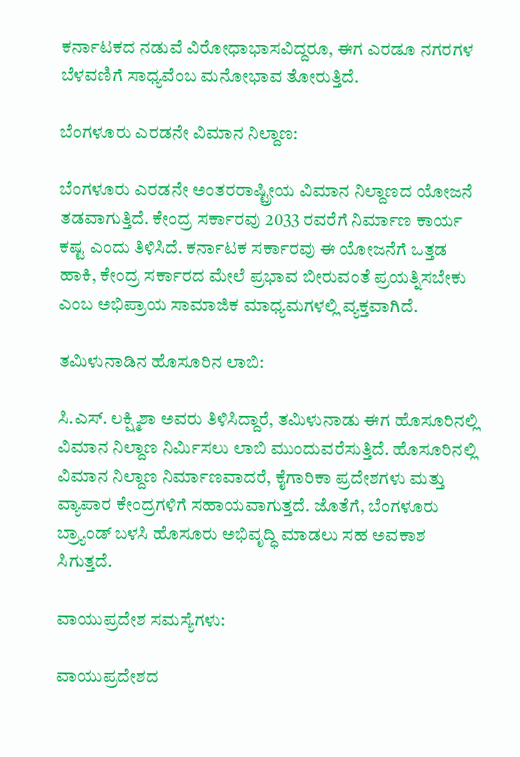ಕರ್ನಾಟಕದ ನಡುವೆ ವಿರೋಧಾಭಾಸವಿದ್ದರೂ, ಈಗ ಎರಡೂ ನಗರಗಳ ಬೆಳವಣಿಗೆ ಸಾಧ್ಯವೆಂಬ ಮನೋಭಾವ ತೋರುತ್ತಿದೆ.

ಬೆಂಗಳೂರು ಎರಡನೇ ವಿಮಾನ ನಿಲ್ದಾಣ:

ಬೆಂಗಳೂರು ಎರಡನೇ ಅಂತರರಾಷ್ಟ್ರೀಯ ವಿಮಾನ ನಿಲ್ದಾಣದ ಯೋಜನೆ ತಡವಾಗುತ್ತಿದೆ. ಕೇಂದ್ರ ಸರ್ಕಾರವು 2033 ರವರೆಗೆ ನಿರ್ಮಾಣ ಕಾರ್ಯ ಕಷ್ಟ ಎಂದು ತಿಳಿಸಿದೆ. ಕರ್ನಾಟಕ ಸರ್ಕಾರವು ಈ ಯೋಜನೆಗೆ ಒತ್ತಡ ಹಾಕಿ, ಕೇಂದ್ರ ಸರ್ಕಾರದ ಮೇಲೆ ಪ್ರಭಾವ ಬೀರುವಂತೆ ಪ್ರಯತ್ನಿಸಬೇಕು ಎಂಬ ಅಭಿಪ್ರಾಯ ಸಾಮಾಜಿಕ ಮಾಧ್ಯಮಗಳಲ್ಲಿ ವ್ಯಕ್ತವಾಗಿದೆ.

ತಮಿಳುನಾಡಿನ ಹೊಸೂರಿನ ಲಾಬಿ:

ಸಿ.ಎಸ್. ಲಕ್ಷ್ಮಿಶಾ ಅವರು ತಿಳಿಸಿದ್ದಾರೆ, ತಮಿಳುನಾಡು ಈಗ ಹೊಸೂರಿನಲ್ಲಿ ವಿಮಾನ ನಿಲ್ದಾಣ ನಿರ್ಮಿಸಲು ಲಾಬಿ ಮುಂದುವರೆಸುತ್ತಿದೆ. ಹೊಸೂರಿನಲ್ಲಿ ವಿಮಾನ ನಿಲ್ದಾಣ ನಿರ್ಮಾಣವಾದರೆ, ಕೈಗಾರಿಕಾ ಪ್ರದೇಶಗಳು ಮತ್ತು ವ್ಯಾಪಾರ ಕೇಂದ್ರಗಳಿಗೆ ಸಹಾಯವಾಗುತ್ತದೆ. ಜೊತೆಗೆ, ಬೆಂಗಳೂರು ಬ್ರ್ಯಾಂಡ್ ಬಳಸಿ ಹೊಸೂರು ಅಭಿವೃದ್ಧಿ ಮಾಡಲು ಸಹ ಅವಕಾಶ ಸಿಗುತ್ತದೆ.

ವಾಯುಪ್ರದೇಶ ಸಮಸ್ಯೆಗಳು:

ವಾಯುಪ್ರದೇಶದ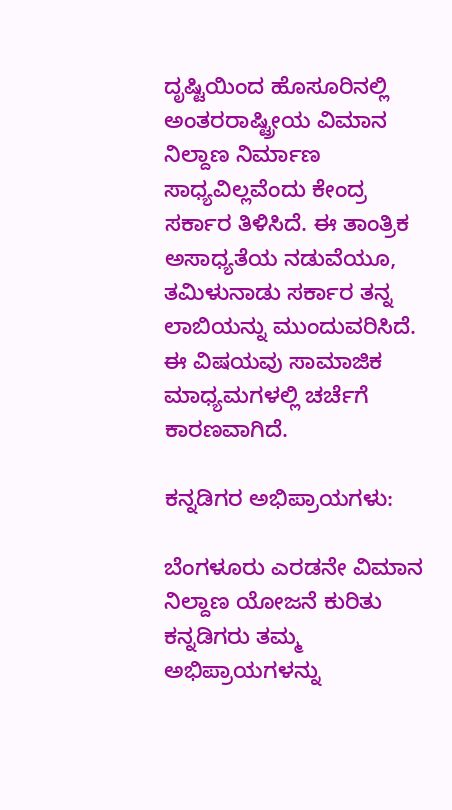ದೃಷ್ಟಿಯಿಂದ ಹೊಸೂರಿನಲ್ಲಿ ಅಂತರರಾಷ್ಟ್ರೀಯ ವಿಮಾನ ನಿಲ್ದಾಣ ನಿರ್ಮಾಣ ಸಾಧ್ಯವಿಲ್ಲವೆಂದು ಕೇಂದ್ರ ಸರ್ಕಾರ ತಿಳಿಸಿದೆ. ಈ ತಾಂತ್ರಿಕ ಅಸಾಧ್ಯತೆಯ ನಡುವೆಯೂ, ತಮಿಳುನಾಡು ಸರ್ಕಾರ ತನ್ನ ಲಾಬಿಯನ್ನು ಮುಂದುವರಿಸಿದೆ. ಈ ವಿಷಯವು ಸಾಮಾಜಿಕ ಮಾಧ್ಯಮಗಳಲ್ಲಿ ಚರ್ಚೆಗೆ ಕಾರಣವಾಗಿದೆ.

ಕನ್ನಡಿಗರ ಅಭಿಪ್ರಾಯಗಳು:

ಬೆಂಗಳೂರು ಎರಡನೇ ವಿಮಾನ ನಿಲ್ದಾಣ ಯೋಜನೆ ಕುರಿತು ಕನ್ನಡಿಗರು ತಮ್ಮ ಅಭಿಪ್ರಾಯಗಳನ್ನು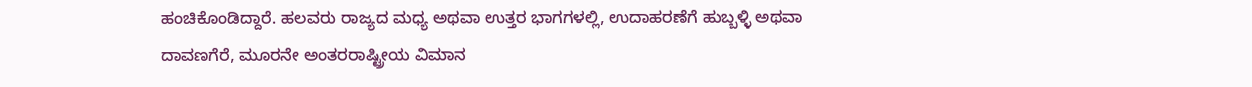ಹಂಚಿಕೊಂಡಿದ್ದಾರೆ. ಹಲವರು ರಾಜ್ಯದ ಮಧ್ಯ ಅಥವಾ ಉತ್ತರ ಭಾಗಗಳಲ್ಲಿ, ಉದಾಹರಣೆಗೆ ಹುಬ್ಬಳ್ಳಿ ಅಥವಾ ದಾವಣಗೆರೆ, ಮೂರನೇ ಅಂತರರಾಷ್ಟ್ರೀಯ ವಿಮಾನ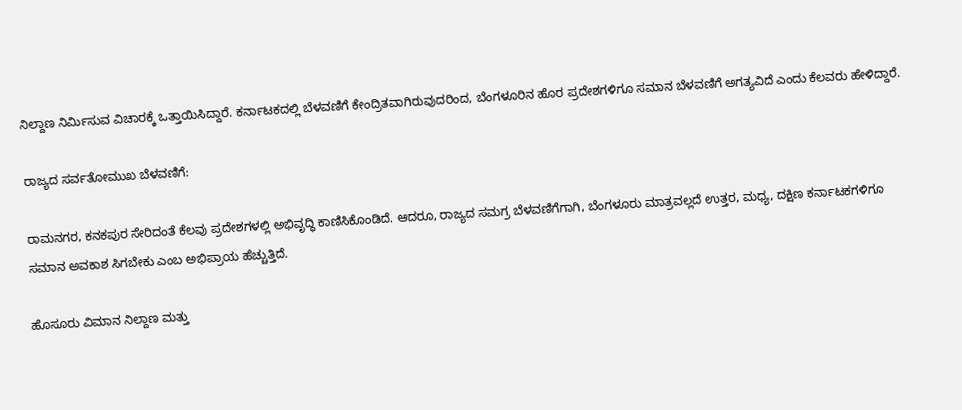ನಿಲ್ದಾಣ ನಿರ್ಮಿಸುವ ವಿಚಾರಕ್ಕೆ ಒತ್ತಾಯಿಸಿದ್ದಾರೆ. ಕರ್ನಾಟಕದಲ್ಲಿ ಬೆಳವಣಿಗೆ ಕೇಂದ್ರಿತವಾಗಿರುವುದರಿಂದ, ಬೆಂಗಳೂರಿನ ಹೊರ ಪ್ರದೇಶಗಳಿಗೂ ಸಮಾನ ಬೆಳವಣಿಗೆ ಅಗತ್ಯವಿದೆ ಎಂದು ಕೆಲವರು ಹೇಳಿದ್ದಾರೆ.

ರಾಜ್ಯದ ಸರ್ವತೋಮುಖ ಬೆಳವಣಿಗೆ:

ರಾಮನಗರ, ಕನಕಪುರ ಸೇರಿದಂತೆ ಕೆಲವು ಪ್ರದೇಶಗಳಲ್ಲಿ ಅಭಿವೃದ್ಧಿ ಕಾಣಿಸಿಕೊಂಡಿದೆ. ಆದರೂ, ರಾಜ್ಯದ ಸಮಗ್ರ ಬೆಳವಣಿಗೆಗಾಗಿ, ಬೆಂಗಳೂರು ಮಾತ್ರವಲ್ಲದೆ ಉತ್ತರ, ಮಧ್ಯ, ದಕ್ಷಿಣ ಕರ್ನಾಟಕಗಳಿಗೂ ಸಮಾನ ಅವಕಾಶ ಸಿಗಬೇಕು ಎಂಬ ಅಭಿಪ್ರಾಯ ಹೆಚ್ಚುತ್ತಿದೆ.

ಹೊಸೂರು ವಿಮಾನ ನಿಲ್ದಾಣ ಮತ್ತು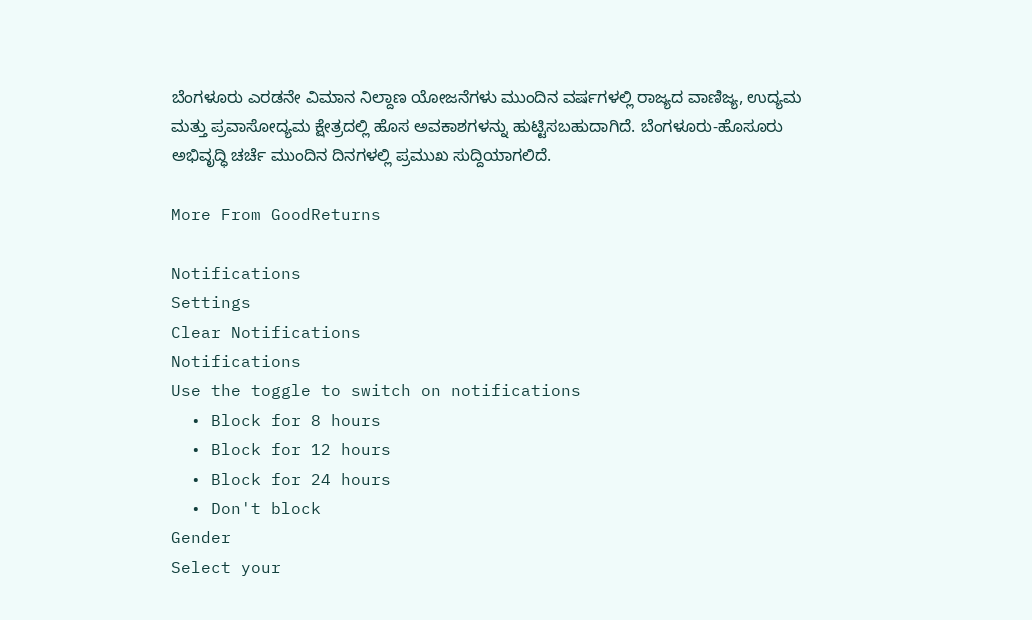ಬೆಂಗಳೂರು ಎರಡನೇ ವಿಮಾನ ನಿಲ್ದಾಣ ಯೋಜನೆಗಳು ಮುಂದಿನ ವರ್ಷಗಳಲ್ಲಿ ರಾಜ್ಯದ ವಾಣಿಜ್ಯ, ಉದ್ಯಮ ಮತ್ತು ಪ್ರವಾಸೋದ್ಯಮ ಕ್ಷೇತ್ರದಲ್ಲಿ ಹೊಸ ಅವಕಾಶಗಳನ್ನು ಹುಟ್ಟಿಸಬಹುದಾಗಿದೆ. ಬೆಂಗಳೂರು-ಹೊಸೂರು ಅಭಿವೃದ್ಧಿ ಚರ್ಚೆ ಮುಂದಿನ ದಿನಗಳಲ್ಲಿ ಪ್ರಮುಖ ಸುದ್ದಿಯಾಗಲಿದೆ.

More From GoodReturns

Notifications
Settings
Clear Notifications
Notifications
Use the toggle to switch on notifications
  • Block for 8 hours
  • Block for 12 hours
  • Block for 24 hours
  • Don't block
Gender
Select your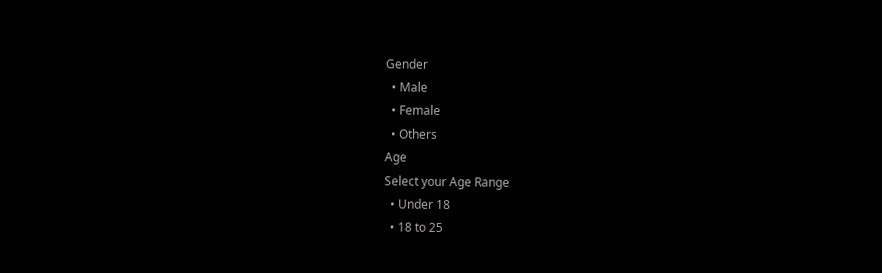Gender
  • Male
  • Female
  • Others
Age
Select your Age Range
  • Under 18
  • 18 to 25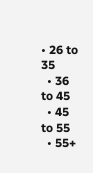• 26 to 35
  • 36 to 45
  • 45 to 55
  • 55+